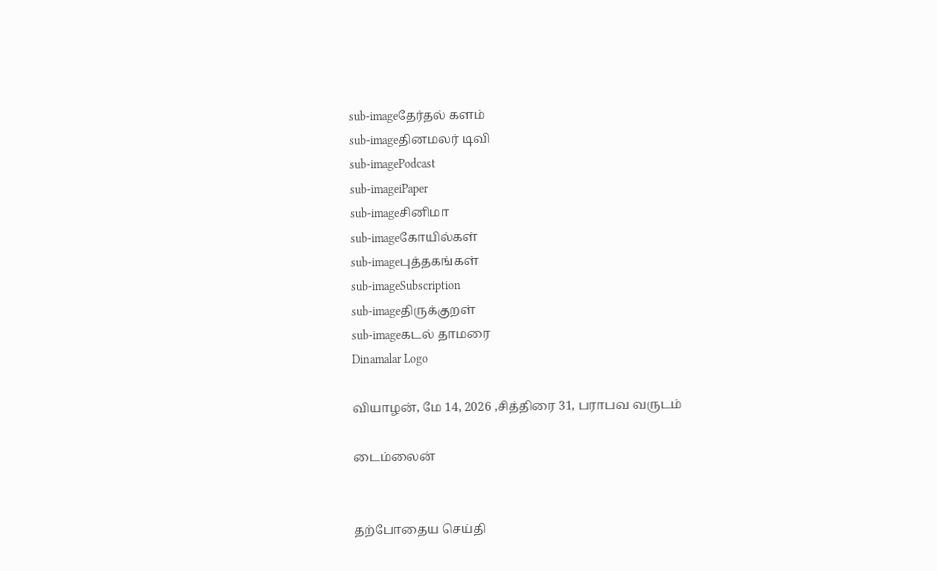sub-imageதேர்தல் களம்
sub-imageதினமலர் டிவி
sub-imagePodcast
sub-imageiPaper
sub-imageசினிமா
sub-imageகோயில்கள்
sub-imageபுத்தகங்கள்
sub-imageSubscription
sub-imageதிருக்குறள்
sub-imageகடல் தாமரை
Dinamalar Logo

வியாழன், மே 14, 2026 ,சித்திரை 31, பராபவ வருடம்

டைம்லைன்


தற்போதைய செய்தி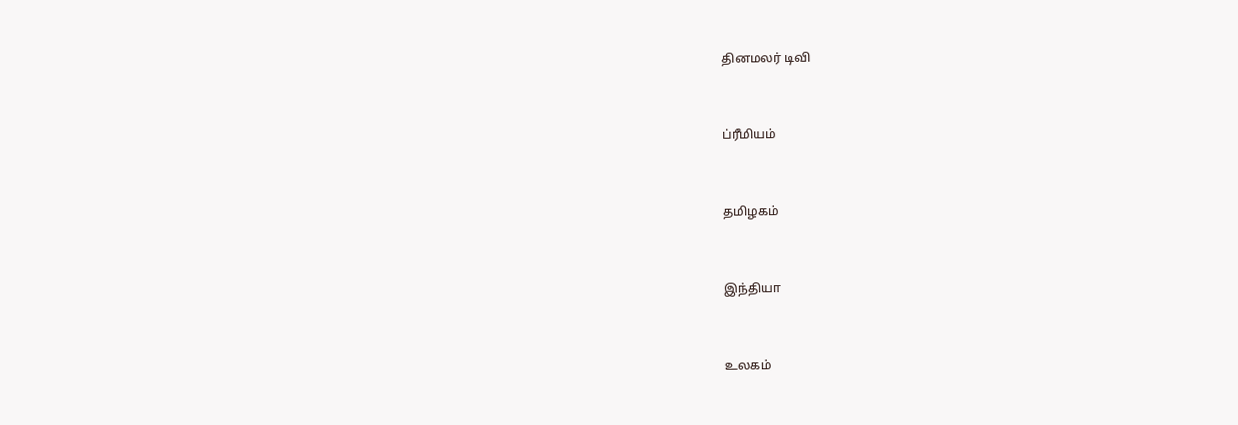தினமலர் டிவி


ப்ரீமியம்


தமிழகம்


இந்தியா


உலகம்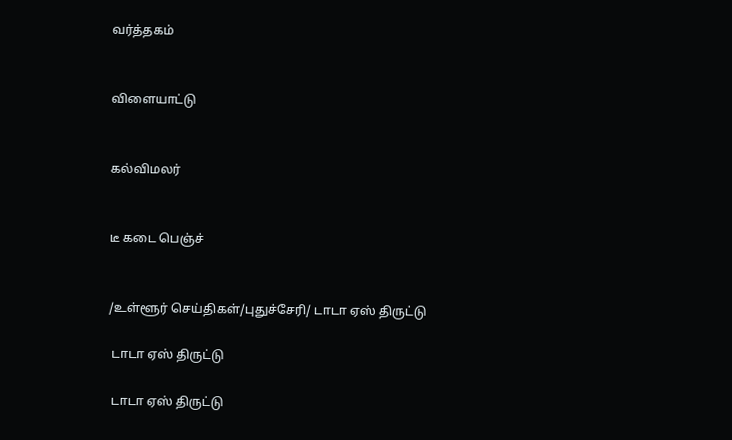வர்த்தகம்


விளையாட்டு


கல்விமலர்


டீ கடை பெஞ்ச்


/உள்ளூர் செய்திகள்/புதுச்சேரி/ டாடா ஏஸ் திருட்டு

 டாடா ஏஸ் திருட்டு

 டாடா ஏஸ் திருட்டு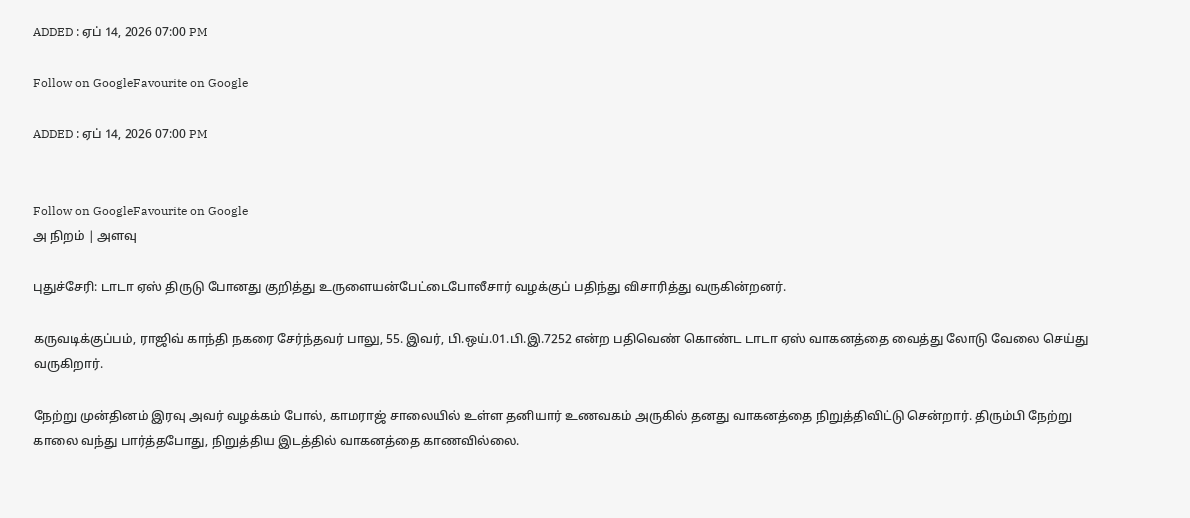ADDED : ஏப் 14, 2026 07:00 PM

Follow on GoogleFavourite on Google

ADDED : ஏப் 14, 2026 07:00 PM


Follow on GoogleFavourite on Google
அ நிறம் | அளவு

புதுச்சேரி: டாடா ஏஸ் திருடு போனது குறித்து உருளையன்பேட்டைபோலீசார் வழக்குப் பதிந்து விசாரித்து வருகின்றனர்.

கருவடிக்குப்பம், ராஜிவ் காந்தி நகரை சேர்ந்தவர் பாலு, 55. இவர், பி.ஒய்.01.பி.இ.7252 என்ற பதிவெண் கொண்ட டாடா ஏஸ் வாகனத்தை வைத்து லோடு வேலை செய்து வருகிறார்.

நேற்று முன்தினம் இரவு அவர் வழக்கம் போல், காமராஜ் சாலையில் உள்ள தனியார் உணவகம் அருகில் தனது வாகனத்தை நிறுத்திவிட்டு சென்றார். திரும்பி நேற்று காலை வந்து பார்த்தபோது, நிறுத்திய இடத்தில் வாகனத்தை காணவில்லை.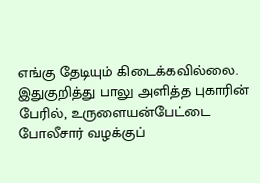எங்கு தேடியும் கிடைக்கவில்லை. இதுகுறித்து பாலு அளித்த புகாரின் பேரில், உருளையன்பேட்டை போலீசார் வழக்குப்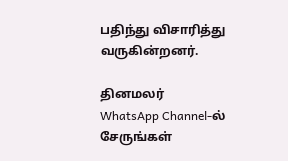பதிந்து விசாரித்து வருகின்றனர்.

தினமலர் WhatsApp Channel-ல் சேருங்கள்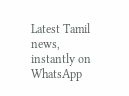Latest Tamil news, instantly on WhatsApp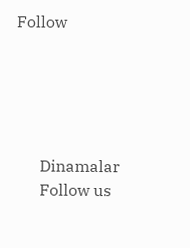Follow





      Dinamalar
      Follow us